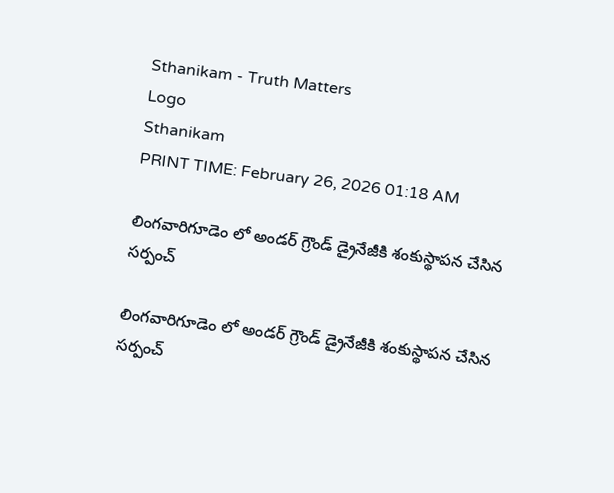Sthanikam - Truth Matters
Logo
Sthanikam
PRINT TIME: February 26, 2026 01:18 AM

లింగవారిగూడెం లో అండర్ గ్రౌండ్ డ్రైనేజీకి శంకుస్థాపన చేసిన సర్పంచ్

లింగవారిగూడెం లో అండర్ గ్రౌండ్ డ్రైనేజీకి శంకుస్థాపన చేసిన సర్పంచ్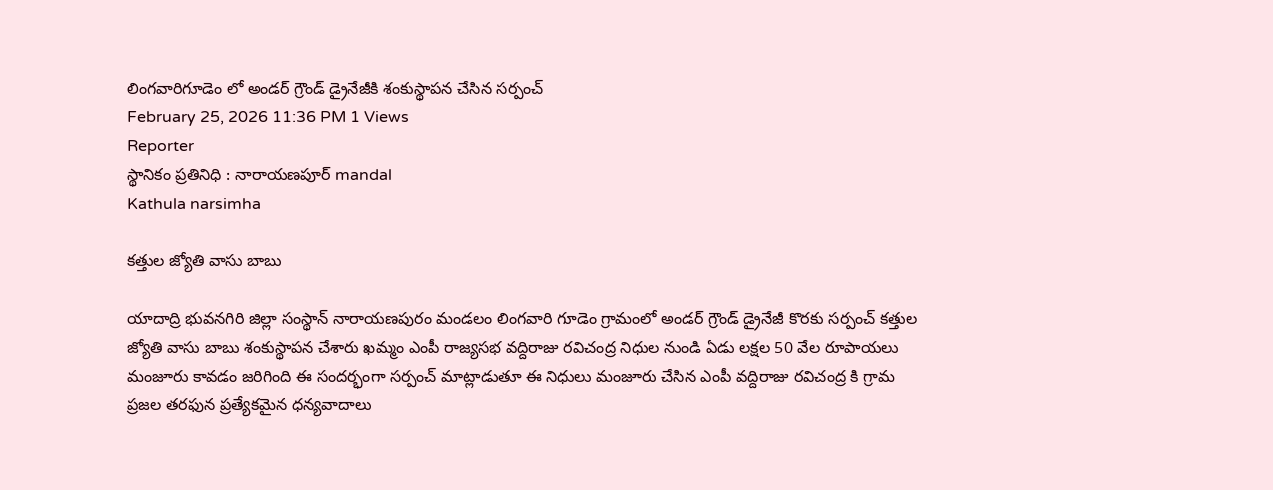లింగవారిగూడెం లో అండర్ గ్రౌండ్ డ్రైనేజీకి శంకుస్థాపన చేసిన సర్పంచ్
February 25, 2026 11:36 PM 1 Views
Reporter
స్థానికం ప్రతినిధి : నారాయణపూర్ mandal
Kathula narsimha

కత్తుల జ్యోతి వాసు బాబు

యాదాద్రి భువనగిరి జిల్లా సంస్థాన్ నారాయణపురం మండలం లింగవారి గూడెం గ్రామంలో అండర్ గ్రౌండ్ డ్రైనేజీ కొరకు సర్పంచ్ కత్తుల జ్యోతి వాసు బాబు శంకుస్థాపన చేశారు ఖమ్మం ఎంపీ రాజ్యసభ వద్దిరాజు రవిచంద్ర నిధుల నుండి ఏడు లక్షల 50 వేల రూపాయలు మంజూరు కావడం జరిగింది ఈ సందర్భంగా సర్పంచ్ మాట్లాడుతూ ఈ నిధులు మంజూరు చేసిన ఎంపీ వద్దిరాజు రవిచంద్ర కి గ్రామ ప్రజల తరఫున ప్రత్యేకమైన ధన్యవాదాలు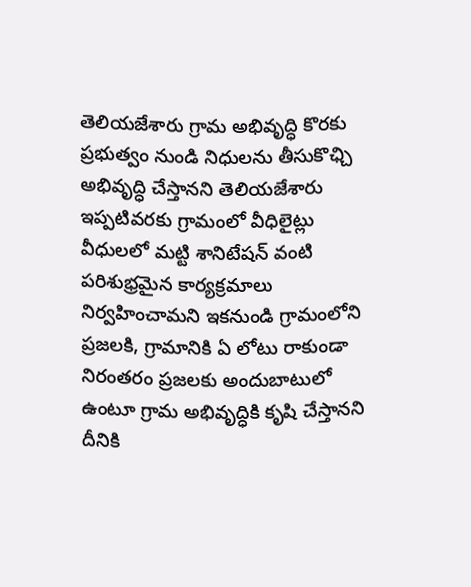తెలియజేశారు గ్రామ అభివృద్ధి కొరకు ప్రభుత్వం నుండి నిధులను తీసుకొఛ్చి అభివృద్ధి చేస్తానని తెలియజేశారు ఇప్పటివరకు గ్రామంలో వీధిలైట్లు వీధులలో మట్టి శానిటేషన్ వంటి పరిశుభ్రమైన కార్యక్రమాలు నిర్వహించామని ఇకనుండి గ్రామంలోని ప్రజలకి, గ్రామానికి ఏ లోటు రాకుండా నిరంతరం ప్రజలకు అందుబాటులో ఉంటూ గ్రామ అభివృద్ధికి కృషి చేస్తానని దీనికి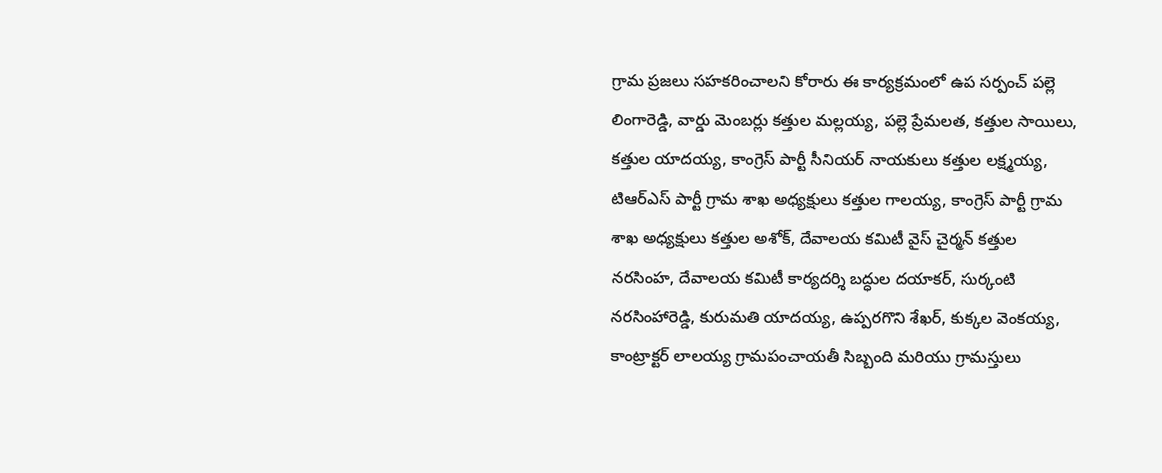గ్రామ ప్రజలు సహకరించాలని కోరారు ఈ కార్యక్రమంలో ఉప సర్పంచ్ పల్లె లింగారెడ్డి, వార్డు మెంబర్లు కత్తుల మల్లయ్య, పల్లె ప్రేమలత, కత్తుల సాయిలు, కత్తుల యాదయ్య, కాంగ్రెస్ పార్టీ సీనియర్ నాయకులు కత్తుల లక్ష్మయ్య, టిఆర్ఎస్ పార్టీ గ్రామ శాఖ అధ్యక్షులు కత్తుల గాలయ్య, కాంగ్రెస్ పార్టీ గ్రామ శాఖ అధ్యక్షులు కత్తుల అశోక్, దేవాలయ కమిటీ వైస్ చైర్మన్ కత్తుల నరసింహ, దేవాలయ కమిటీ కార్యదర్శి బద్ధుల దయాకర్, సుర్కంటి నరసింహారెడ్డి, కురుమతి యాదయ్య, ఉప్పరగొని శేఖర్, కుక్కల వెంకయ్య, కాంట్రాక్టర్ లాలయ్య గ్రామపంచాయతీ సిబ్బంది మరియు గ్రామస్తులు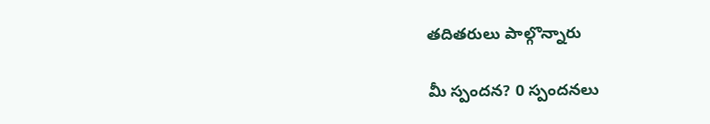తదితరులు పాల్గొన్నారు

మీ స్పందన? 0 స్పందనలు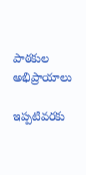పాఠకుల అభిప్రాయాలు

ఇప్పటివరకు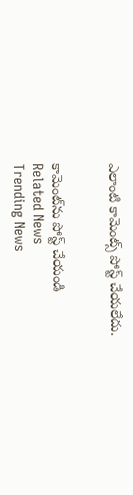ఎలాంటి కామెంట్స్ పోస్ట్ చేయలేదు.


కామెంట్‌ను పోస్ట్ చేయండి
Related News
Trending News